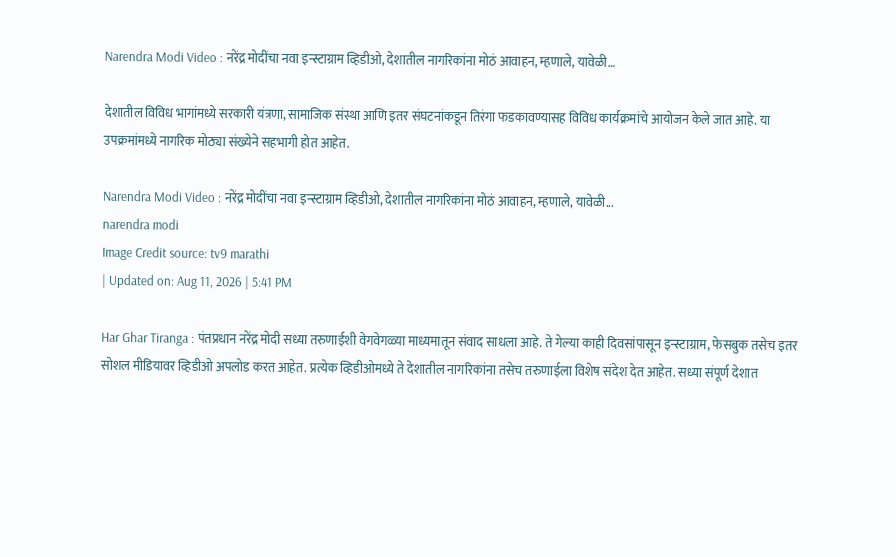Narendra Modi Video : नरेंद्र मोदींचा नवा इन्स्टाग्राम व्हिडीओ, देशातील नागरिकांना मोठं आवाहन, म्हणाले, यावेळी…

देशातील विविध भागांमध्ये सरकारी यंत्रणा, सामाजिक संस्था आणि इतर संघटनांकडून तिरंगा फडकावण्यासह विविध कार्यक्रमांचे आयोजन केले जात आहे. या उपक्रमांमध्ये नागरिक मोठ्या संख्येने सहभागी होत आहेत.

Narendra Modi Video : नरेंद्र मोदींचा नवा इन्स्टाग्राम व्हिडीओ, देशातील नागरिकांना मोठं आवाहन, म्हणाले, यावेळी...
narendra modi
Image Credit source: tv9 marathi
| Updated on: Aug 11, 2026 | 5:41 PM

Har Ghar Tiranga : पंतप्रधान नरेंद्र मोदी सध्या तरुणाईशी वेगवेगळ्या माध्यमातून संवाद साधला आहे. ते गेल्या काही दिवसांपासून इन्स्टाग्राम, फेसबुक तसेच इतर सोशल मीडियावर व्हिडीओ अपलोड करत आहेत. प्रत्येक व्हिडीओमध्ये ते देशातील नागरिकांना तसेच तरुणाईला विशेष संदेश देत आहेत. सध्या संपूर्ण देशात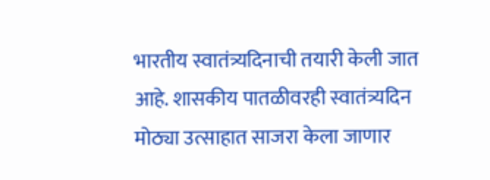भारतीय स्वातंत्र्यदिनाची तयारी केली जात आहे. शासकीय पातळीवरही स्वातंत्र्यदिन मोठ्या उत्साहात साजरा केला जाणार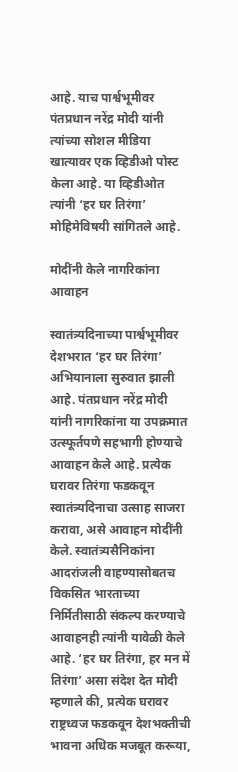आहे. याच पार्श्वभूमीवर पंतप्रधान नरेंद्र मोदी यांनी त्यांच्या सोशल मीडिया खात्यावर एक व्हिडीओ पोस्ट केला आहे. या व्हिडीओत त्यांनी ‘हर घर तिरंगा’ मोहिमेविषयी सांगितले आहे.

मोदींनी केले नागरिकांना आवाहन

स्वातंत्र्यदिनाच्या पार्श्वभूमीवर देशभरात ‘हर घर तिरंगा’ अभियानाला सुरुवात झाली आहे. पंतप्रधान नरेंद्र मोदी यांनी नागरिकांना या उपक्रमात उत्स्फूर्तपणे सहभागी होण्याचे आवाहन केले आहे. प्रत्येक घरावर तिरंगा फडकवून स्वातंत्र्यदिनाचा उत्साह साजरा करावा, असे आवाहन मोदींनी केले. स्वातंत्र्यसैनिकांना आदरांजली वाहण्यासोबतच विकसित भारताच्या निर्मितीसाठी संकल्प करण्याचे आवाहनही त्यांनी यावेळी केले आहे. ‘हर घर तिरंगा, हर मन में तिरंगा’ असा संदेश देत मोदी म्हणाले की, प्रत्येक घरावर राष्ट्रध्वज फडकवून देशभक्तीची भावना अधिक मजबूत करूया,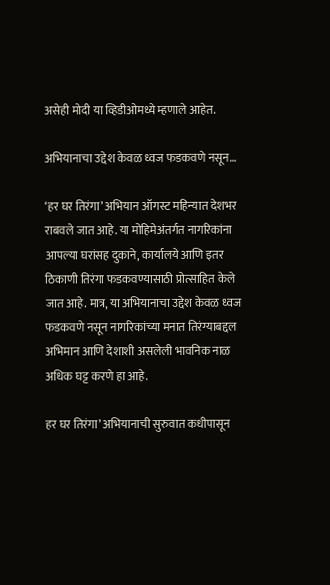असेही मोदी या व्हिडीओमध्ये म्हणाले आहेत.

अभियानाचा उद्देश केवळ ध्वज फडकवणे नसून…

‘हर घर तिरंगा’ अभियान ऑगस्ट महिन्यात देशभर राबवले जात आहे. या मोहिमेअंतर्गत नागरिकांना आपल्या घरांसह दुकाने, कार्यालये आणि इतर ठिकाणी तिरंगा फडकवण्यासाठी प्रोत्साहित केले जात आहे. मात्र, या अभियानाचा उद्देश केवळ ध्वज फडकवणे नसून नागरिकांच्या मनात तिरंग्याबद्दल अभिमान आणि देशाशी असलेली भावनिक नाळ अधिक घट्ट करणे हा आहे.

हर घर तिरंगा’ अभियानाची सुरुवात कधीपासून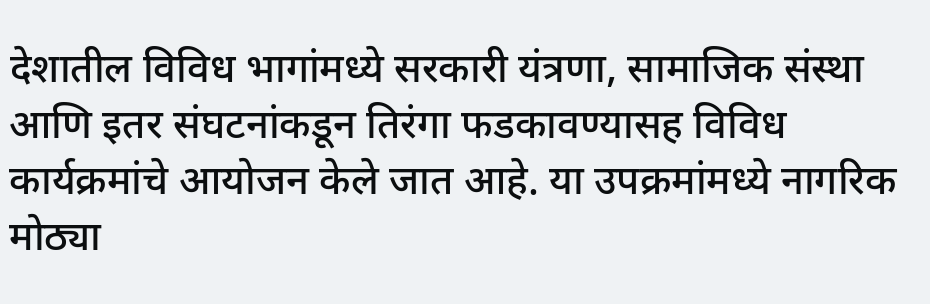देशातील विविध भागांमध्ये सरकारी यंत्रणा, सामाजिक संस्था आणि इतर संघटनांकडून तिरंगा फडकावण्यासह विविध कार्यक्रमांचे आयोजन केले जात आहे. या उपक्रमांमध्ये नागरिक मोठ्या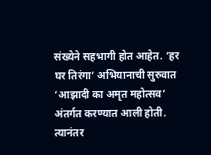संख्येने सहभागी होत आहेत. ‘हर घर तिरंगा’ अभियानाची सुरुवात ‘आझादी का अमृत महोत्सव’ अंतर्गत करण्यात आली होती. त्यानंतर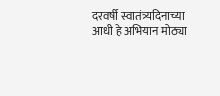दरवर्षी स्वातंत्र्यदिनाच्या आधी हे अभियान मोठ्या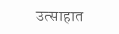उत्साहात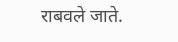राबवले जाते.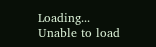Loading...
Unable to load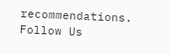recommendations.
Follow Us